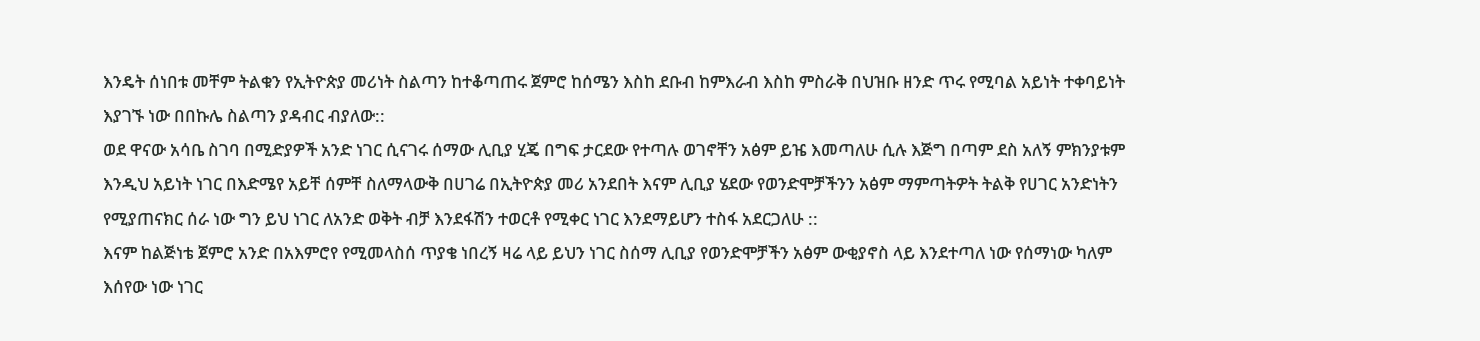እንዴት ሰነበቱ መቸም ትልቁን የኢትዮጵያ መሪነት ስልጣን ከተቆጣጠሩ ጀምሮ ከሰሜን እስከ ደቡብ ከምእራብ እስከ ምስራቅ በህዝቡ ዘንድ ጥሩ የሚባል አይነት ተቀባይነት እያገኙ ነው በበኩሌ ስልጣን ያዳብር ብያለው::
ወደ ዋናው አሳቤ ስገባ በሚድያዎች አንድ ነገር ሲናገሩ ሰማው ሊቢያ ሂጄ በግፍ ታርደው የተጣሉ ወገኖቸን አፅም ይዤ እመጣለሁ ሲሉ እጅግ በጣም ደስ አለኝ ምክንያቱም እንዲህ አይነት ነገር በእድሜየ አይቸ ሰምቸ ስለማላውቅ በሀገሬ በኢትዮጵያ መሪ አንደበት እናም ሊቢያ ሄደው የወንድሞቻችንን አፅም ማምጣትዎት ትልቅ የሀገር አንድነትን የሚያጠናክር ሰራ ነው ግን ይህ ነገር ለአንድ ወቅት ብቻ እንደፋሽን ተወርቶ የሚቀር ነገር እንደማይሆን ተስፋ አደርጋለሁ ::
እናም ከልጅነቴ ጀምሮ አንድ በአእምሮየ የሚመላስሰ ጥያቄ ነበረኝ ዛሬ ላይ ይህን ነገር ስሰማ ሊቢያ የወንድሞቻችን አፅም ውቂያኖስ ላይ እንደተጣለ ነው የሰማነው ካለም እሰየው ነው ነገር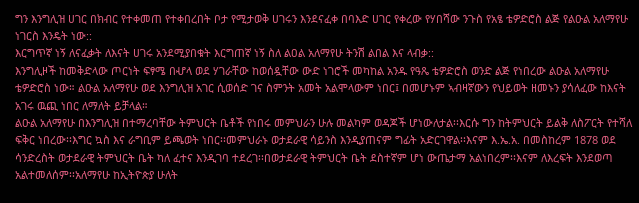ግን እንግሊዝ ሀገር በክብር የተቀመጠ የተቀበረበት ቦታ የሚታወቅ ሀገሩን እንደናፈቀ በባእድ ሀገር የቀረው የሃበሻው ንጉስ የአፄ ቴዎድሮስ ልጅ የልዑል አለማየሁ ነገርስ እንዴት ነው::
እርግጥኛ ነኝ ለናፈቃት ለእናት ሀገሩ አንደሚያበቁት እርግጠኛ ነኝ ስለ ልዐል አለማየሁ ትንሽ ልበል እና ላብቃ::
እንግሊዞች ከመቅድላው ጦርነት ፍፃሜ በሇላ ወደ ሃገራቸው ከወሰዷቸው ውድ ነገሮች መካከል አንዱ የዓጼ ቴዎድሮስ ወንድ ልጅ የነበረው ልዑል አለማየሁ ቴዎድሮስ ነው። ልዑል አለማየሁ ወደ እንግሊዝ አገር ሲወሰድ ገና ስምንት አመት አልሞላውም ነበር፤ በመሆኑም ኣብዛኛውን የህይወት ዘመኑን ያሳለፈው ከእናት አገሩ ዉጪ ነበር ለማለት ይቻላል።
ልዑል አለማየሁ በእንግሊዝ በተማረባቸው ትምህርት ቤቶች የነበሩ መምህራን ሁሉ መልካም ወዳጆች ሆነውለታል፡፡እርሱ ግን ከትምህርት ይልቅ ለስፖርት የተሻለ ፍቅር ነበረው፡፡እግር ኳስ እና ራግቢም ይጫወት ነበር፡፡መምህራኑ ወታደራዊ ሳይንስ እንዲያጠናም ግፊት አድርገዋል፡፡እናም እ.ኤ.አ. በመስከረም 1878 ወደ ሳንድረስት ወታደራዊ ትምህርት ቤት ካለ ፈተና እንዲገባ ተደረገ፡፡በወታደራዊ ትምህርት ቤት ደስተኛም ሆነ ውጤታማ አልነበረም፡፡እናም ለእረፍት እንደወጣ አልተመለሰም፡፡አለማየሁ ከኢትዮጵያ ሁለት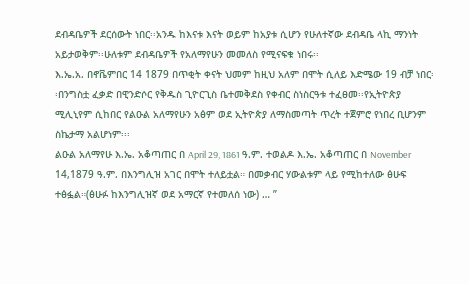ደብዳቤዎች ደርሰውት ነበር፡፡አንዱ ከእናቱ እናት ወይም ከአያቱ ሲሆን የሁለተኛው ደብዳቤ ላኪ ማንነት አይታወቅም፡፡ሁለቱም ደብዳቤዎች የአለማየሁን መመለስ የሚናፍቁ ነበሩ፡፡
እ.ኤ.አ. በኖቬምበር 14 1879 በጥቂት ቀናት ህመም ከዚህ አለም በሞት ሲለይ እድሜው 19 ብቻ ነበር፡፡በንግስቷ ፈቃድ በዊንድሶር የቅዱስ ጊዮርጊስ ቤተመቅደስ የቀብር ስነስርዓቱ ተፈፀመ፡፡የኢትዮጵያ ሚሊኒየም ሲከበር የልዑል አለማየሁን አፅም ወደ ኢትዮጵያ ለማስመጣት ጥረት ተጀምሮ የነበረ ቢሆንም ስኬታማ አልሆነም፡፡፡
ልዑል አለማየሁ እ.ኤ. አቆጣጠር በ April 29, 1861 ዓ.ም. ተወልዶ እ.ኤ. አቆጣጠር በ November 14,1879 ዓ.ም. በእንግሊዝ አገር በሞት ተለይቷል። በመቃብር ሃውልቱም ላይ የሚከተለው ፅሁፍ ተፅፏል።(ፅሁፉ ከእንግሊዝኛ ወደ አማርኛ የተመለሰ ነው) … ”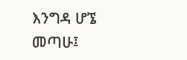እንግዳ ሆኜ መጣሁ፤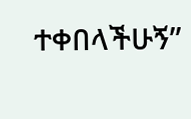ተቀበላችሁኝ”